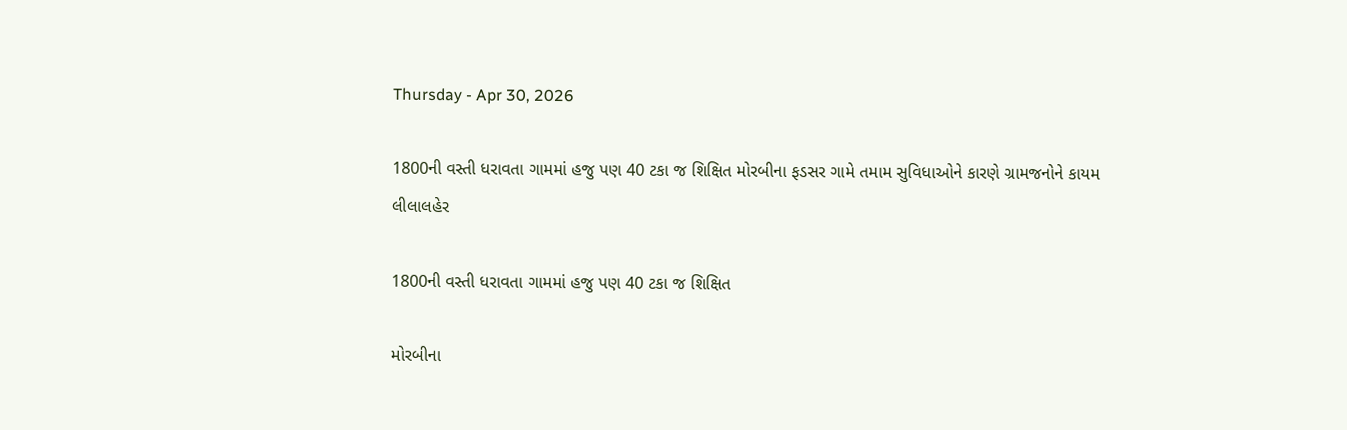Thursday - Apr 30, 2026

1800ની વસ્તી ધરાવતા ગામમાં હજુ પણ 40 ટકા જ શિક્ષિત મોરબીના ફડસર ગામે તમામ સુવિધાઓને કારણે ગ્રામજનોને કાયમ લીલાલહેર

1800ની વસ્તી ધરાવતા ગામમાં હજુ પણ 40 ટકા જ શિક્ષિત

મોરબીના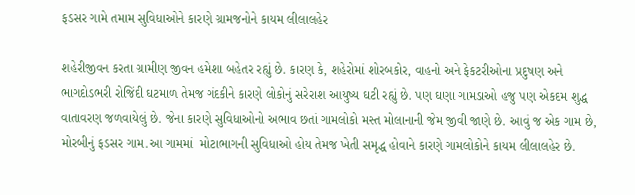ફડસર ગામે તમામ સુવિધાઓને કારણે ગ્રામજનોને કાયમ લીલાલહેર

શહેરીજીવન કરતા ગ્રામીણ જીવન હમેશા બહેતર રહ્યું છે. કારણ કે, શહેરોમાં શોરબકોર, વાહનો અને ફેકટરીઓના પ્રદુષણ અને ભાગદોડભરી રોજિંદી ઘટમાળ તેમજ ગંદકીને કારણે લોકોનું સરેરાશ આયુષ્ય ઘટી રહ્યું છે. પણ ઘણા ગામડાઓ હજુ પણ એકદમ શુદ્ધ વાતાવરણ જળવાયેલું છે. જેના કારણે સુવિધાઓનો અભાવ છતાં ગામલોકો મસ્ત મોલાનાની જેમ જીવી જાણે છે. આવું જ એક ગામ છે, મોરબીનું ફડસર ગામ.આ ગામમાં  મોટાભાગની સુવિધાઓ હોય તેમજ ખેતી સમૃદ્ધ હોવાને કારણે ગામલોકોને કાયમ લીલાલહેર છે.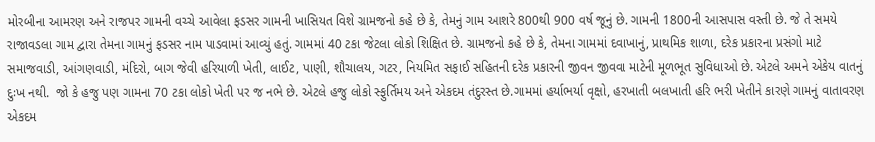મોરબીના આમરણ અને રાજપર ગામની વચ્ચે આવેલા ફડસર ગામની ખાસિયત વિશે ગ્રામજનો કહે છે કે, તેમનું ગામ આશરે 800થી 900 વર્ષ જૂનું છે. ગામની 1800ની આસપાસ વસ્તી છે. જે તે સમયે રાજાવડલા ગામ દ્વારા તેમના ગામનું ફડસર નામ પાડવામાં આવ્યું હતું. ગામમાં 40 ટકા જેટલા લોકો શિક્ષિત છે. ગ્રામજનો કહે છે કે, તેમના ગામમાં દવાખાનું, પ્રાથમિક શાળા, દરેક પ્રકારના પ્રસંગો માટે સમાજવાડી, આંગણવાડી, મંદિરો, બાગ જેવી હરિયાળી ખેતી, લાઈટ, પાણી, શૌચાલય, ગટર, નિયમિત સફાઈ સહિતની દરેક પ્રકારની જીવન જીવવા માટેની મૂળભૂત સુવિધાઓ છે. એટલે અમને એકેય વાતનું દુઃખ નથી.  જો કે હજુ પણ ગામના 70 ટકા લોકો ખેતી પર જ નભે છે. એટલે હજુ લોકો સ્ફુર્તિમય અને એકદમ તંદુરસ્ત છે.ગામમાં હર્યાભર્યા વૃક્ષો, હરખાતી બલખાતી હરિ ભરી ખેતીને કારણે ગામનું વાતાવરણ એકદમ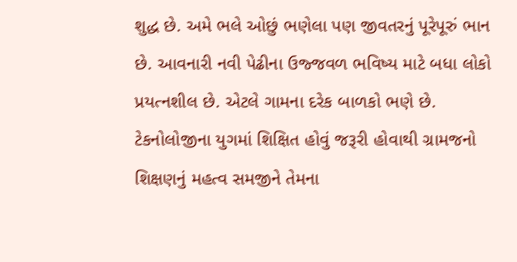શુદ્ધ છે. અમે ભલે ઓછું ભણેલા પણ જીવતરનું પૂરેપૂરું ભાન છે. આવનારી નવી પેઢીના ઉજ્જવળ ભવિષ્ય માટે બધા લોકો પ્રયત્નશીલ છે. એટલે ગામના દરેક બાળકો ભણે છે. ટેકનોલોજીના યુગમાં શિક્ષિત હોવું જરૂરી હોવાથી ગ્રામજનો શિક્ષણનું મહત્વ સમજીને તેમના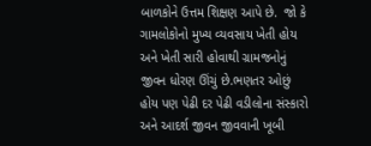બાળકોને ઉત્તમ શિક્ષણ આપે છે.  જો કે ગામલોકોનો મુખ્ય વ્યવસાય ખેતી હોય અને ખેતી સારી હોવાથી ગ્રામજનોનું જીવન ધોરણ ઊંચું છે.ભણતર ઓછું હોય પણ પેઢી દર પેઢી વડીલોના સંસ્કારો અને આદર્શ જીવન જીવવાની ખૂબી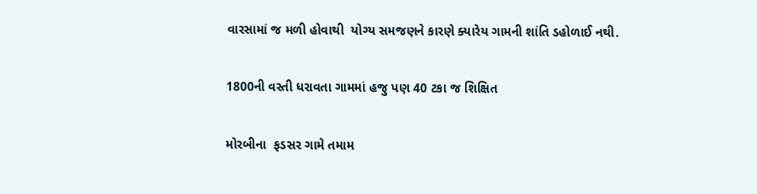વારસામાં જ મળી હોવાથી  યોગ્ય સમજણને કારણે ક્યારેય ગામની શાંતિ ડહોળાઈ નથી.

1800ની વસ્તી ધરાવતા ગામમાં હજુ પણ 40 ટકા જ શિક્ષિત

મોરબીના  ફડસર ગામે તમામ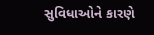સુવિધાઓને કારણે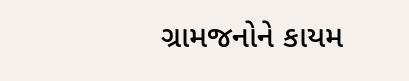ગ્રામજનોને કાયમ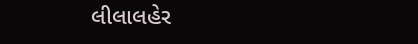લીલાલહેર